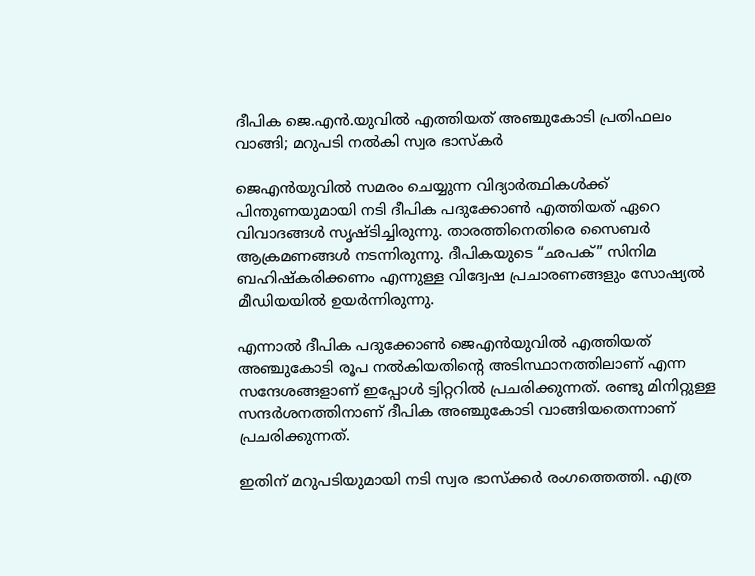ദീപിക ജെ.എന്‍.യുവില്‍ എത്തിയത് അഞ്ചുകോടി പ്രതിഫലം വാങ്ങി; മറുപടി നല്‍കി സ്വര ഭാസ്‌കര്‍

ജെഎന്‍യുവില്‍ സമരം ചെയ്യുന്ന വിദ്യാര്‍ത്ഥികള്‍ക്ക് പിന്തുണയുമായി നടി ദീപിക പദുക്കോണ്‍ എത്തിയത് ഏറെ വിവാദങ്ങള്‍ സൃഷ്ടിച്ചിരുന്നു. താരത്തിനെതിരെ സൈബര്‍ ആക്രമണങ്ങള്‍ നടന്നിരുന്നു. ദീപികയുടെ “ഛപക്” സിനിമ ബഹിഷ്‌കരിക്കണം എന്നുള്ള വിദ്വേഷ പ്രചാരണങ്ങളും സോഷ്യല്‍ മീഡിയയില്‍ ഉയര്‍ന്നിരുന്നു.

എന്നാല്‍ ദീപിക പദുക്കോണ്‍ ജെഎന്‍യുവില്‍ എത്തിയത് അഞ്ചുകോടി രൂപ നല്‍കിയതിന്റെ അടിസ്ഥാനത്തിലാണ് എന്ന സന്ദേശങ്ങളാണ് ഇപ്പോള്‍ ട്വിറ്ററില്‍ പ്രചരിക്കുന്നത്. രണ്ടു മിനിറ്റുള്ള സന്ദര്‍ശനത്തിനാണ് ദീപിക അഞ്ചുകോടി വാങ്ങിയതെന്നാണ് പ്രചരിക്കുന്നത്.

ഇതിന് മറുപടിയുമായി നടി സ്വര ഭാസ്‌ക്കര്‍ രംഗത്തെത്തി. എത്ര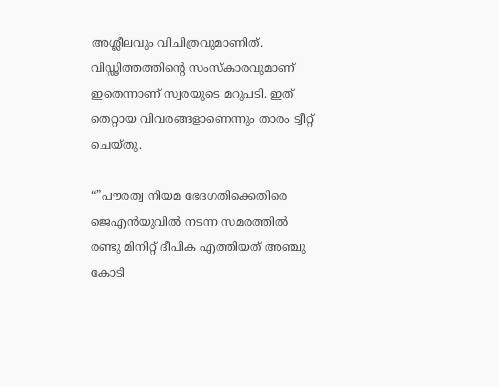അശ്ലീലവും വിചിത്രവുമാണിത്. വിഡ്ഢിത്തത്തിന്റെ സംസ്‌കാരവുമാണ് ഇതെന്നാണ് സ്വരയുടെ മറുപടി. ഇത് തെറ്റായ വിവരങ്ങളാണെന്നും താരം ട്വീറ്റ് ചെയ്തു.

“”പൗരത്വ നിയമ ഭേദഗതിക്കെതിരെ ജെഎന്‍യുവില്‍ നടന്ന സമരത്തില്‍ രണ്ടു മിനിറ്റ് ദീപിക എത്തിയത് അഞ്ചു കോടി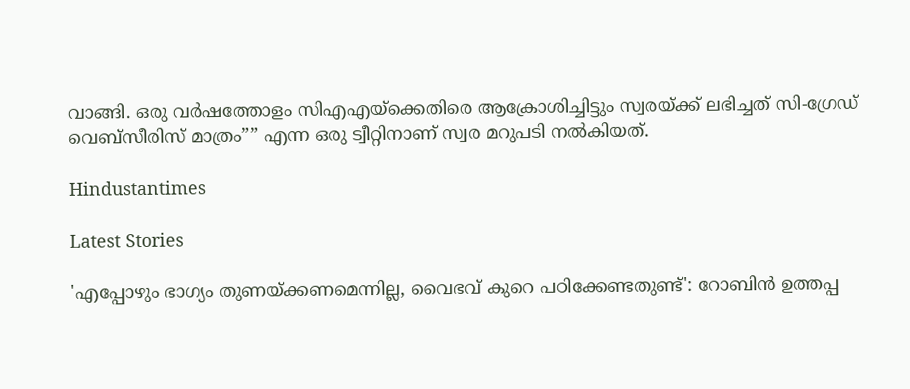വാങ്ങി. ഒരു വര്‍ഷത്തോളം സിഎഎയ്‌ക്കെതിരെ ആക്രോശിച്ചിട്ടും സ്വരയ്ക്ക് ലഭിച്ചത് സി-ഗ്രേഡ് വെബ്‌സീരിസ് മാത്രം”” എന്ന ഒരു ട്വീറ്റിനാണ് സ്വര മറുപടി നല്‍കിയത്.

Hindustantimes

Latest Stories

'എപ്പോഴും ഭാഗ്യം തുണയ്ക്കണമെന്നില്ല, വൈഭവ് കുറെ പഠിക്കേണ്ടതുണ്ട്': റോബിൻ ഉത്തപ്പ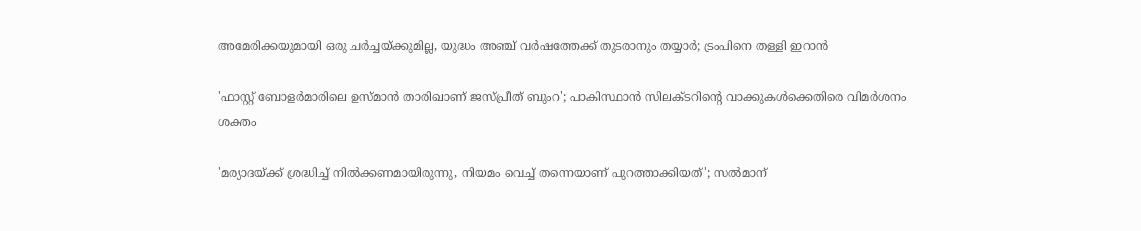അമേരിക്കയുമായി ഒരു ചർച്ചയ്ക്കുമില്ല, യുദ്ധം അഞ്ച് വർഷത്തേക്ക് തുടരാനും തയ്യാർ; ട്രംപിനെ തള്ളി ഇറാൻ

'ഫാസ്റ്റ് ബോളർമാരിലെ ഉസ്മാൻ താരിഖാണ് ജസ്പ്രീത് ബുംറ'; പാകിസ്ഥാൻ സിലക്ടറിന്റെ വാക്കുകൾക്കെതിരെ വിമർശനം ശക്തം

'മര്യാദയ്ക്ക് ശ്രദ്ധിച്ച് നിൽക്കണമായിരുന്നു, നിയമം വെച്ച് തന്നെയാണ് പുറത്താക്കിയത്'; സൽമാന്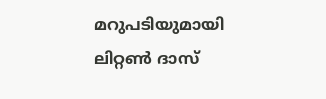മറുപടിയുമായി ലിറ്റൺ ദാസ്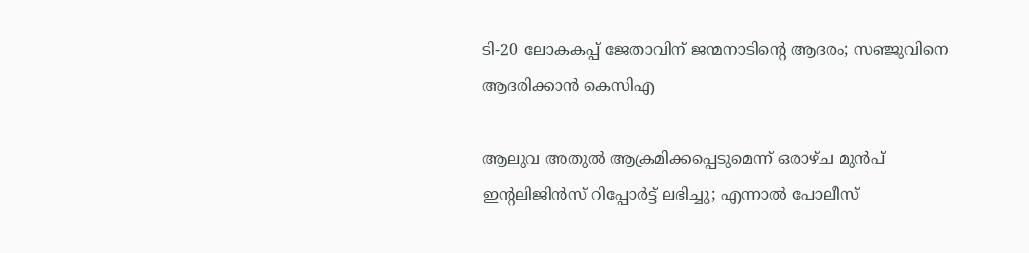ടി-20 ലോകകപ്പ് ജേതാവിന് ജന്മനാടിന്റെ ആദരം; സഞ്ജുവിനെ ആദരിക്കാൻ കെസിഎ

ആലുവ അതുൽ ആക്രമിക്കപ്പെടുമെന്ന് ഒരാഴ്ച മുൻപ് ഇന്റലിജിൻസ് റിപ്പോർട്ട് ലഭിച്ചു; എന്നാൽ പോലീസ്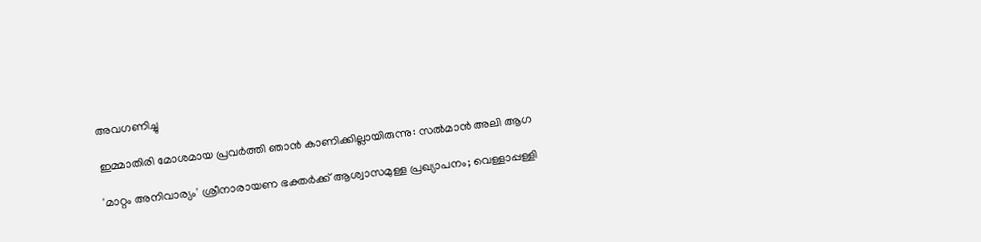അവഗണിച്ചു

ഇമ്മാതിരി മോശമായ പ്രവർത്തി ഞാൻ കാണിക്കില്ലായിരുന്നു: സല്‍മാന്‍ അലി ആഗ

'മാറ്റം അനിവാര്യം' ശ്രീനാരായണ ഭക്തര്‍ക്ക് ആശ്വാസമുള്ള പ്രഖ്യാപനം; വെള്ളാപ്പള്ളി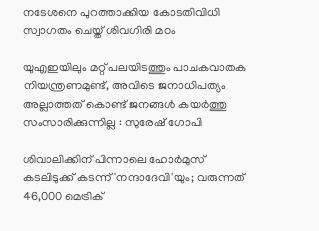നടേശനെ പുറത്താക്കിയ കോടതിവിധി സ്വാഗതം ചെയ്ത് ശിവഗിരി മഠം

യുഎഇയിലും മറ്റ് പലയിടത്തും പാചകവാതക നിയന്ത്രണമുണ്ട്, അവിടെ ജനാധിപത്യം അല്ലാത്തത് കൊണ്ട് ജനങ്ങൾ കയർത്തു സംസാരിക്കുന്നില്ല : സുരേഷ് ഗോപി

ശിവാലിക്കിന് പിന്നാലെ ഹോർമുസ് കടലിടുക്ക് കടന്ന് 'നന്ദാദേവി'യും; വരുന്നത് 46,000 മെട്രിക്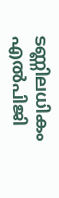ടണ്ണിലധികം എൽപിജി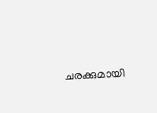ചരക്കുമായി